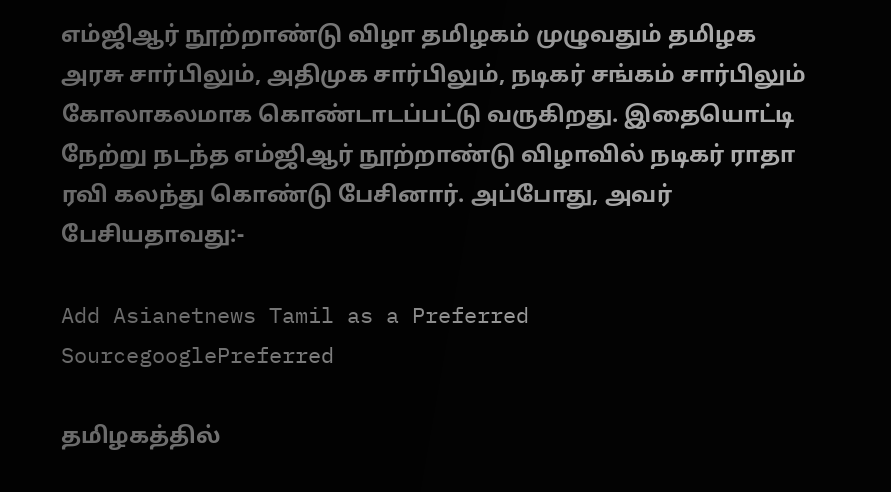எம்ஜிஆர் நூற்றாண்டு விழா தமிழகம் முழுவதும் தமிழக அரசு சார்பிலும், அதிமுக சார்பிலும், நடிகர் சங்கம் சார்பிலும் கோலாகலமாக கொண்டாடப்பட்டு வருகிறது. இதையொட்டி நேற்று நடந்த எம்ஜிஆர் நூற்றாண்டு விழாவில் நடிகர் ராதா ரவி கலந்து கொண்டு பேசினார். அப்போது, அவர் பேசியதாவது:-

Add Asianetnews Tamil as a Preferred SourcegooglePreferred

தமிழகத்தில்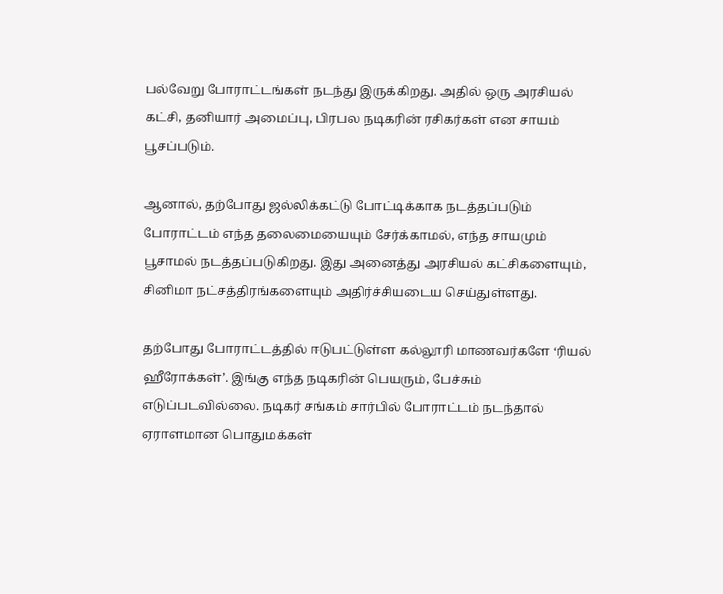பல்வேறு போராட்டங்கள் நடந்து இருக்கிறது. அதில் ஒரு அரசியல் கட்சி, தனியார் அமைப்பு, பிரபல நடிகரின் ரசிகர்கள் என சாயம் பூசப்படும்.

ஆனால், தற்போது ஜல்லிக்கட்டு போட்டிக்காக நடத்தப்படும் போராட்டம் எந்த தலைமையையும் சேர்க்காமல், எந்த சாயமும் பூசாமல் நடத்தப்படுகிறது. இது அனைத்து அரசியல் கட்சிகளையும், சினிமா நட்சத்திரங்களையும் அதிர்ச்சியடைய செய்துள்ளது.

தற்போது போராட்டத்தில் ஈடுபட்டுள்ள கல்லூரி மாணவர்களே ‘ரியல் ஹீரோக்கள்’. இங்கு எந்த நடிகரின் பெயரும், பேச்சும் எடுப்படவில்லை. நடிகர் சங்கம் சார்பில் போராட்டம் நடந்தால் ஏராளமான பொதுமக்கள்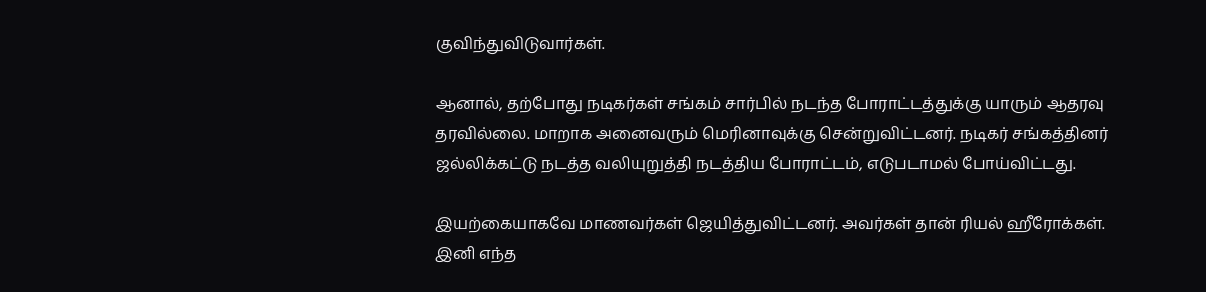குவிந்துவிடுவார்கள்.

ஆனால், தற்போது நடிகர்கள் சங்கம் சார்பில் நடந்த போராட்டத்துக்கு யாரும் ஆதரவு தரவில்லை. மாறாக அனைவரும் மெரினாவுக்கு சென்றுவிட்டனர். நடிகர் சங்கத்தினர் ஜல்லிக்கட்டு நடத்த வலியுறுத்தி நடத்திய போராட்டம், எடுபடாமல் போய்விட்டது.

இயற்கையாகவே மாணவர்கள் ஜெயித்துவிட்டனர். அவர்கள் தான் ரியல் ஹீரோக்கள். இனி எந்த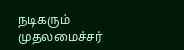நடிகரும் முதலமைச்சர்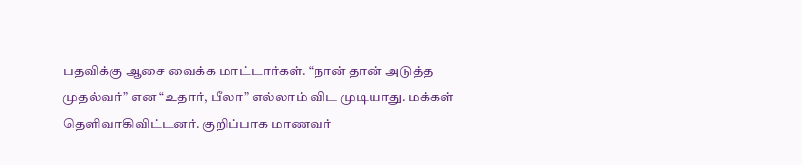பதவிக்கு ஆசை வைக்க மாட்டார்கள். “நான் தான் அடுத்த முதல்வர்” என “உதார், பீலா” எல்லாம் விட முடியாது. மக்கள் தெளிவாகிவிட்டனர். குறிப்பாக மாணவர்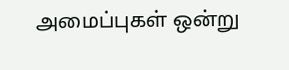அமைப்புகள் ஒன்று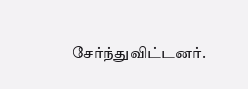சேர்ந்துவிட்டனர்.